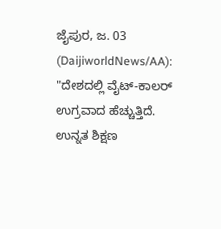ಜೈಪುರ, ಜ. 03 (DaijiworldNews/AA): "ದೇಶದಲ್ಲಿ ವೈಟ್-ಕಾಲರ್ ಉಗ್ರವಾದ ಹೆಚ್ಚುತ್ತಿದೆ. ಉನ್ನತ ಶಿಕ್ಷಣ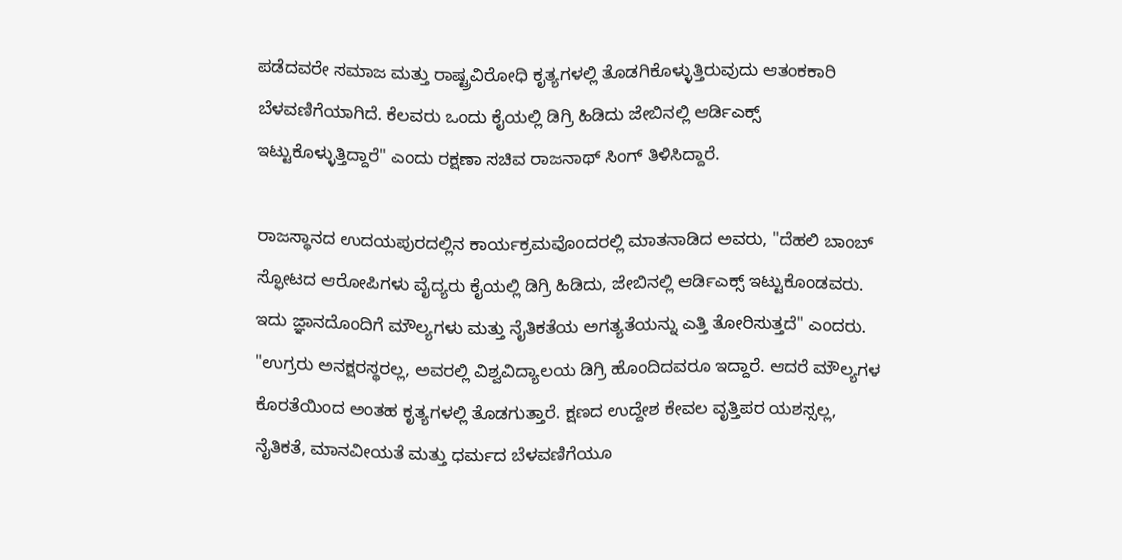ಪಡೆದವರೇ ಸಮಾಜ ಮತ್ತು ರಾಷ್ಟ್ರವಿರೋಧಿ ಕೃತ್ಯಗಳಲ್ಲಿ ತೊಡಗಿಕೊಳ್ಳುತ್ತಿರುವುದು ಆತಂಕಕಾರಿ ಬೆಳವಣಿಗೆಯಾಗಿದೆ. ಕೆಲವರು ಒಂದು ಕೈಯಲ್ಲಿ ಡಿಗ್ರಿ ಹಿಡಿದು ಜೇಬಿನಲ್ಲಿ ಆರ್ಡಿಎಕ್ಸ್ ಇಟ್ಟುಕೊಳ್ಳುತ್ತಿದ್ದಾರೆ" ಎಂದು ರಕ್ಷಣಾ ಸಚಿವ ರಾಜನಾಥ್ ಸಿಂಗ್ ತಿಳಿಸಿದ್ದಾರೆ.

ರಾಜಸ್ಥಾನದ ಉದಯಪುರದಲ್ಲಿನ ಕಾರ್ಯಕ್ರಮವೊಂದರಲ್ಲಿ ಮಾತನಾಡಿದ ಅವರು, "ದೆಹಲಿ ಬಾಂಬ್ ಸ್ಫೋಟದ ಆರೋಪಿಗಳು ವೈದ್ಯರು ಕೈಯಲ್ಲಿ ಡಿಗ್ರಿ ಹಿಡಿದು, ಜೇಬಿನಲ್ಲಿ ಆರ್ಡಿಎಕ್ಸ್ ಇಟ್ಟುಕೊಂಡವರು. ಇದು ಜ್ಞಾನದೊಂದಿಗೆ ಮೌಲ್ಯಗಳು ಮತ್ತು ನೈತಿಕತೆಯ ಅಗತ್ಯತೆಯನ್ನು ಎತ್ತಿ ತೋರಿಸುತ್ತದೆ" ಎಂದರು.
"ಉಗ್ರರು ಅನಕ್ಷರಸ್ಥರಲ್ಲ, ಅವರಲ್ಲಿ ವಿಶ್ವವಿದ್ಯಾಲಯ ಡಿಗ್ರಿ ಹೊಂದಿದವರೂ ಇದ್ದಾರೆ. ಆದರೆ ಮೌಲ್ಯಗಳ ಕೊರತೆಯಿಂದ ಅಂತಹ ಕೃತ್ಯಗಳಲ್ಲಿ ತೊಡಗುತ್ತಾರೆ. ಕ್ಷಣದ ಉದ್ದೇಶ ಕೇವಲ ವೃತ್ತಿಪರ ಯಶಸ್ಸಲ್ಲ, ನೈತಿಕತೆ, ಮಾನವೀಯತೆ ಮತ್ತು ಧರ್ಮದ ಬೆಳವಣಿಗೆಯೂ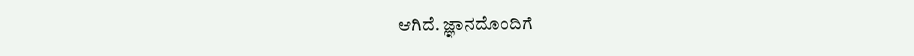ಆಗಿದೆ. ಜ್ಞಾನದೊಂದಿಗೆ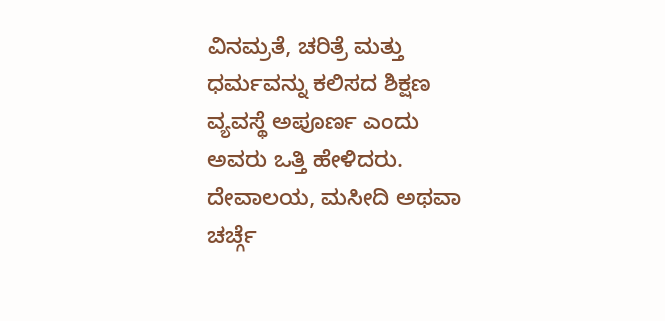ವಿನಮ್ರತೆ, ಚರಿತ್ರೆ ಮತ್ತು ಧರ್ಮವನ್ನು ಕಲಿಸದ ಶಿಕ್ಷಣ ವ್ಯವಸ್ಥೆ ಅಪೂರ್ಣ ಎಂದು ಅವರು ಒತ್ತಿ ಹೇಳಿದರು. ದೇವಾಲಯ, ಮಸೀದಿ ಅಥವಾ ಚರ್ಚ್ಗೆ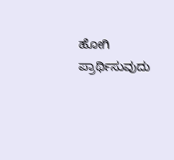ಹೋಗಿ ಪ್ರಾರ್ಥಿಸುವುದು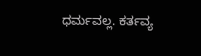ಧರ್ಮವಲ್ಲ. ಕರ್ತವ್ಯ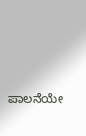ಪಾಲನೆಯೇ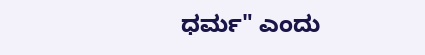ಧರ್ಮ" ಎಂದು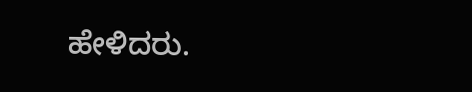ಹೇಳಿದರು.